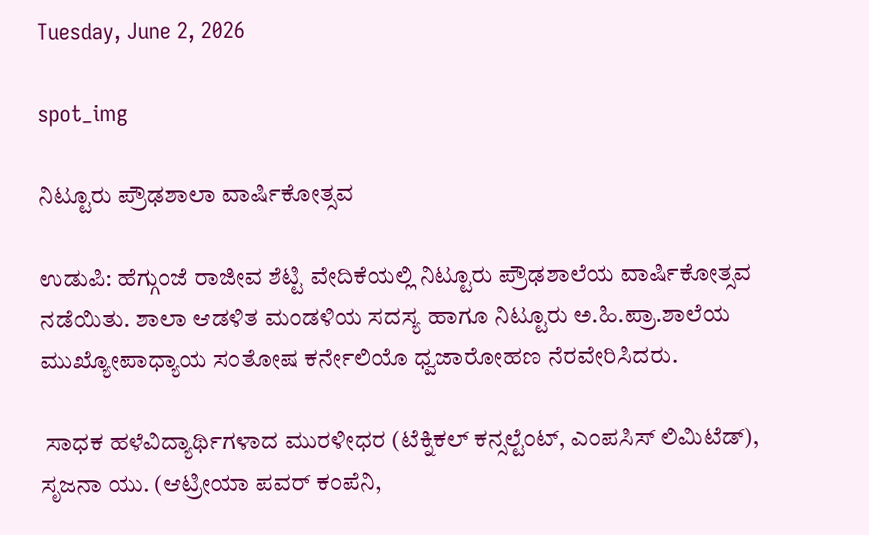Tuesday, June 2, 2026

spot_img

ನಿಟ್ಟೂರು ಪ್ರೌಢಶಾಲಾ ವಾರ್ಷಿಕೋತ್ಸವ

ಉಡುಪಿ: ಹೆಗ್ಗುಂಜೆ ರಾಜೀವ ಶೆಟ್ಟಿ ವೇದಿಕೆಯಲ್ಲಿ ನಿಟ್ಟೂರು ಪ್ರೌಢಶಾಲೆಯ ವಾರ್ಷಿಕೋತ್ಸವ ನಡೆಯಿತು. ಶಾಲಾ ಆಡಳಿತ ಮಂಡಳಿಯ ಸದಸ್ಯ ಹಾಗೂ ನಿಟ್ಟೂರು ಅ.ಹಿ.ಪ್ರಾ.ಶಾಲೆಯ ಮುಖ್ಯೋಪಾಧ್ಯಾಯ ಸಂತೋಷ ಕರ್ನೇಲಿಯೊ ಧ್ವಜಾರೋಹಣ ನೆರವೇರಿಸಿದರು.

 ಸಾಧಕ ಹಳೆವಿದ್ಯಾರ್ಥಿಗಳಾದ ಮುರಳೀಧರ (ಟೆಕ್ನಿಕಲ್ ಕನ್ಸಲ್ಟೆಂಟ್, ಎಂಪಸಿಸ್ ಲಿಮಿಟೆಡ್), ಸೃಜನಾ ಯು. (ಆಟ್ರೀಯಾ ಪವರ್ ಕಂಪೆನಿ,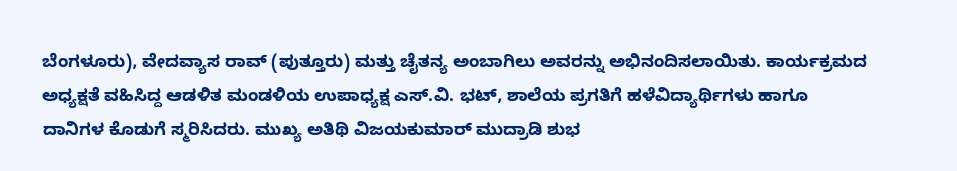ಬೆಂಗಳೂರು), ವೇದವ್ಯಾಸ ರಾವ್ (ಪುತ್ತೂರು) ಮತ್ತು ಚೈತನ್ಯ ಅಂಬಾಗಿಲು ಅವರನ್ನು ಅಭಿನಂದಿಸಲಾಯಿತು. ಕಾರ್ಯಕ್ರಮದ ಅಧ್ಯಕ್ಷತೆ ವಹಿಸಿದ್ದ ಆಡಳಿತ ಮಂಡಳಿಯ ಉಪಾಧ್ಯಕ್ಷ ಎಸ್.ವಿ. ಭಟ್, ಶಾಲೆಯ ಪ್ರಗತಿಗೆ ಹಳೆವಿದ್ಯಾರ್ಥಿಗಳು ಹಾಗೂ ದಾನಿಗಳ ಕೊಡುಗೆ ಸ್ಮರಿಸಿದರು. ಮುಖ್ಯ ಅತಿಥಿ ವಿಜಯಕುಮಾರ್ ಮುದ್ರಾಡಿ ಶುಭ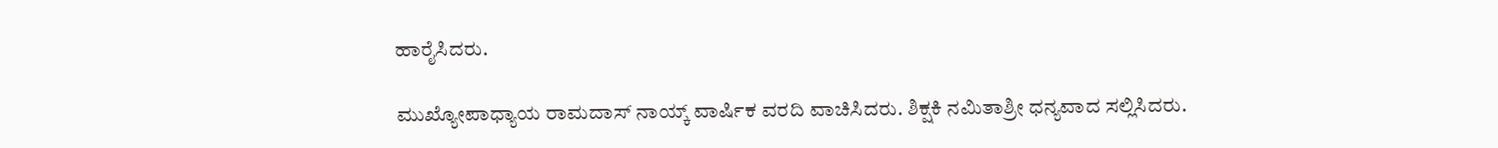ಹಾರೈಸಿದರು.

ಮುಖ್ಯೋಪಾಧ್ಯಾಯ ರಾಮದಾಸ್ ನಾಯ್ಕ್ ವಾರ್ಷಿಕ ವರದಿ ವಾಚಿಸಿದರು. ಶಿಕ್ಷಕಿ ನಮಿತಾಶ್ರೀ ಧನ್ಯವಾದ ಸಲ್ಲಿಸಿದರು.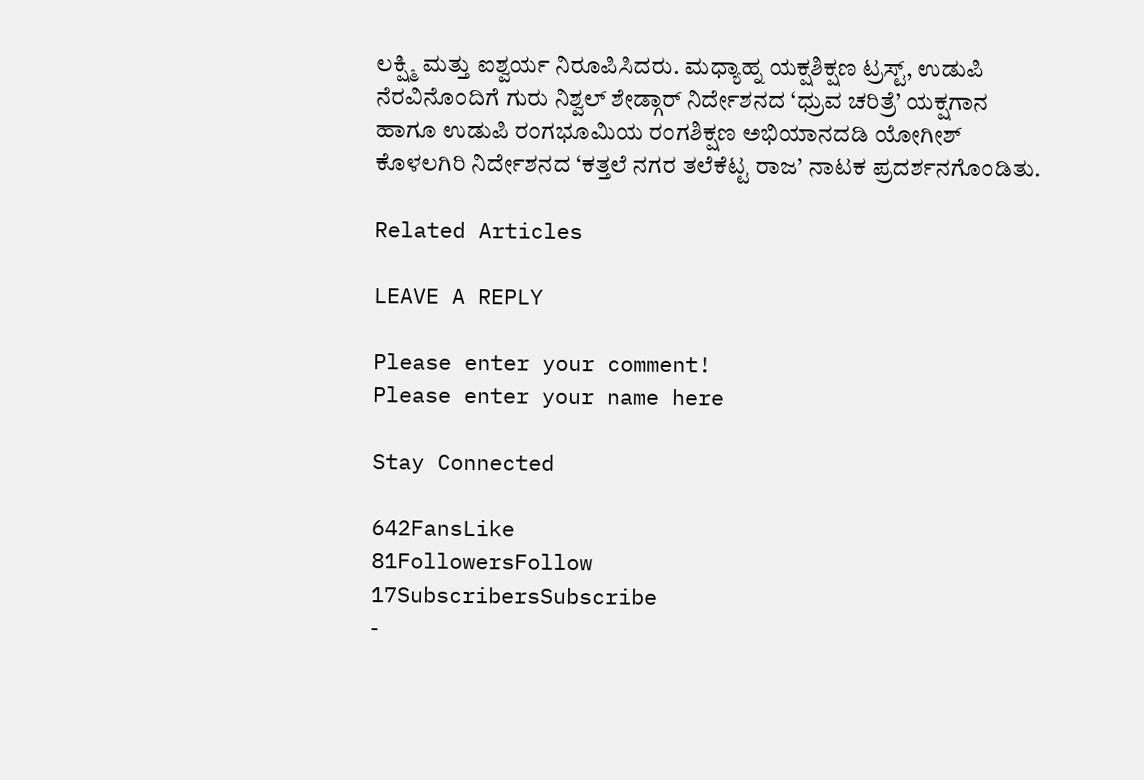ಲಕ್ಷ್ಮಿ ಮತ್ತು ಐಶ್ವರ್ಯ ನಿರೂಪಿಸಿದರು. ಮಧ್ಯಾಹ್ನ ಯಕ್ಷಶಿಕ್ಷಣ ಟ್ರಸ್ಟ್, ಉಡುಪಿ ನೆರವಿನೊಂದಿಗೆ ಗುರು ನಿಶ್ವಲ್ ಶೇಡ್ಗಾರ್ ನಿರ್ದೇಶನದ ‘ಧ್ರುವ ಚರಿತ್ರೆ’ ಯಕ್ಷಗಾನ ಹಾಗೂ ಉಡುಪಿ ರಂಗಭೂಮಿಯ ರಂಗಶಿಕ್ಷಣ ಅಭಿಯಾನದಡಿ ಯೋಗೀಶ್ ಕೊಳಲಗಿರಿ ನಿರ್ದೇಶನದ ‘ಕತ್ತಲೆ ನಗರ ತಲೆಕೆಟ್ಟ ರಾಜ’ ನಾಟಕ ಪ್ರದರ್ಶನಗೊಂಡಿತು.

Related Articles

LEAVE A REPLY

Please enter your comment!
Please enter your name here

Stay Connected

642FansLike
81FollowersFollow
17SubscribersSubscribe
-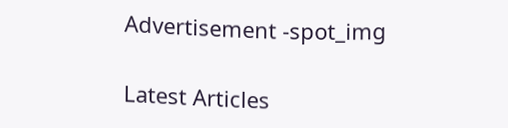Advertisement -spot_img

Latest Articles